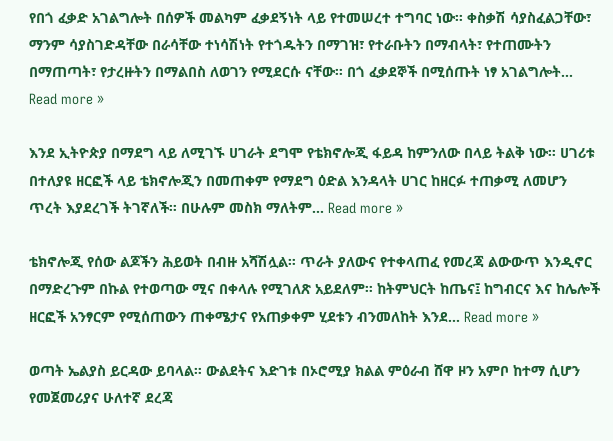የበጎ ፈቃድ አገልግሎት በሰዎች መልካም ፈቃደኝነት ላይ የተመሠረተ ተግባር ነው፡፡ ቀስቃሽ ሳያስፈልጋቸው፣ ማንም ሳያስገድዳቸው በራሳቸው ተነሳሽነት የተጎዱትን በማገዝ፣ የተራቡትን በማብላት፣ የተጠሙትን በማጠጣት፣ የታረዙትን በማልበስ ለወገን የሚደርሱ ናቸው፡፡ በጎ ፈቃደኞች በሚሰጡት ነፃ አገልግሎት... Read more »

እንደ ኢትዮጵያ በማደግ ላይ ለሚገኙ ሀገራት ደግሞ የቴክኖሎጂ ፋይዳ ከምንለው በላይ ትልቅ ነው። ሀገሪቱ በተለያዩ ዘርፎች ላይ ቴክኖሎጂን በመጠቀም የማደግ ዕድል እንዳላት ሀገር ከዘርፉ ተጠቃሚ ለመሆን ጥረት እያደረገች ትገኛለች። በሁሉም መስክ ማለትም... Read more »

ቴክኖሎጂ የሰው ልጆችን ሕይወት በብዙ አሻሽሏል። ጥራት ያለውና የተቀላጠፈ የመረጃ ልውውጥ እንዲኖር በማድረጉም በኩል የተወጣው ሚና በቀላሉ የሚገለጽ አይደለም። ከትምህርት ከጤና፤ ከግብርና እና ከሌሎች ዘርፎች አንፃርም የሚሰጠውን ጠቀሜታና የአጠቃቀም ሂደቱን ብንመለከት እንደ... Read more »

ወጣት ኤልያስ ይርዳው ይባላል። ውልደትና እድገቱ በኦሮሚያ ክልል ምዕራብ ሸዋ ዞን አምቦ ከተማ ሲሆን የመጀመሪያና ሁለተኛ ደረጃ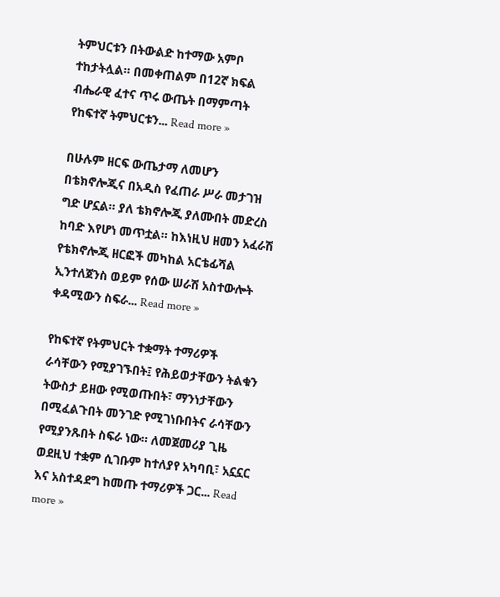ትምህርቱን በትውልድ ከተማው አምቦ ተከታትሏል። በመቀጠልም በ12ኛ ክፍል ብሔራዊ ፈተና ጥሩ ውጤት በማምጣት የከፍተኛ ትምህርቱን... Read more »

በሁሉም ዘርፍ ውጤታማ ለመሆን በቴክኖሎጂና በአዲስ የፈጠራ ሥራ መታገዝ ግድ ሆኗል። ያለ ቴክኖሎጂ ያለሙበት መድረስ ከባድ እየሆነ መጥቷል። ከእነዚህ ዘመን አፈራሽ የቴክኖሎጂ ዘርፎች መካከል አርቴፊሻል ኢንተለጀንስ ወይም የሰው ሠራሽ አስተውሎት ቀዳሚውን ስፍራ... Read more »

የከፍተኛ የትምህርት ተቋማት ተማሪዎች ራሳቸውን የሚያገኙበት፤ የሕይወታቸውን ትልቁን ትውስታ ይዘው የሚወጡበት፣ ማንነታቸውን በሚፈልጉበት መንገድ የሚገነቡበትና ራሳቸውን የሚያንጹበት ስፍራ ነው። ለመጀመሪያ ጊዜ ወደዚህ ተቋም ሲገቡም ከተለያየ አካባቢ፣ አኗኗር እና አስተዳደግ ከመጡ ተማሪዎች ጋር... Read more »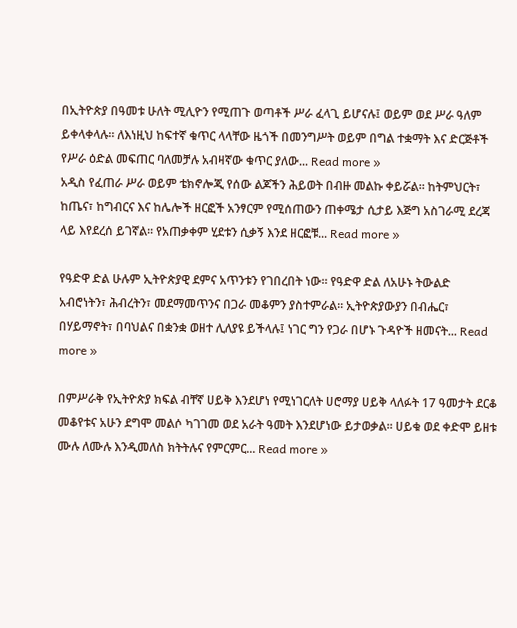በኢትዮጵያ በዓመቱ ሁለት ሚሊዮን የሚጠጉ ወጣቶች ሥራ ፈላጊ ይሆናሉ፤ ወይም ወደ ሥራ ዓለም ይቀላቀላሉ። ለእነዚህ ከፍተኛ ቁጥር ላላቸው ዜጎች በመንግሥት ወይም በግል ተቋማት እና ድርጅቶች የሥራ ዕድል መፍጠር ባለመቻሉ አብዛኛው ቁጥር ያለው... Read more »
አዲስ የፈጠራ ሥራ ወይም ቴክኖሎጂ የሰው ልጆችን ሕይወት በብዙ መልኩ ቀይሯል። ከትምህርት፣ ከጤና፣ ከግብርና እና ከሌሎች ዘርፎች አንፃርም የሚሰጠውን ጠቀሜታ ሲታይ እጅግ አስገራሚ ደረጃ ላይ እየደረሰ ይገኛል፡፡ የአጠቃቀም ሂደቱን ሲቃኝ እንደ ዘርፎቹ... Read more »

የዓድዋ ድል ሁሉም ኢትዮጵያዊ ደምና አጥንቱን የገበረበት ነው። የዓድዋ ድል ለአሁኑ ትውልድ አብሮነትን፣ ሕብረትን፣ መደማመጥንና በጋራ መቆምን ያስተምራል። ኢትዮጵያውያን በብሔር፣ በሃይማኖት፣ በባህልና በቋንቋ ወዘተ ሊለያዩ ይችላሉ፤ ነገር ግን የጋራ በሆኑ ጉዳዮች ዘመናት... Read more »

በምሥራቅ የኢትዮጵያ ክፍል ብቸኛ ሀይቅ እንደሆነ የሚነገርለት ሀሮማያ ሀይቅ ላለፉት 17 ዓመታት ደርቆ መቆየቱና አሁን ደግሞ መልሶ ካገገመ ወደ አራት ዓመት እንደሆነው ይታወቃል፡፡ ሀይቁ ወደ ቀድሞ ይዘቱ ሙሉ ለሙሉ እንዲመለስ ክትትሉና የምርምር... Read more »